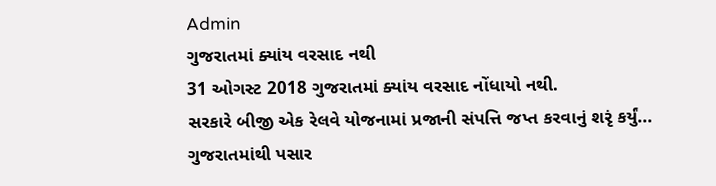Admin
ગુજરાતમાં ક્યાંય વરસાદ નથી
31 ઓગસ્ટ 2018 ગુજરાતમાં ક્યાંય વરસાદ નોંધાયો નથી.
સરકારે બીજી એક રેલવે યોજનામાં પ્રજાની સંપત્તિ જપ્ત કરવાનું શરૃં કર્યું...
ગુજરાતમાંથી પસાર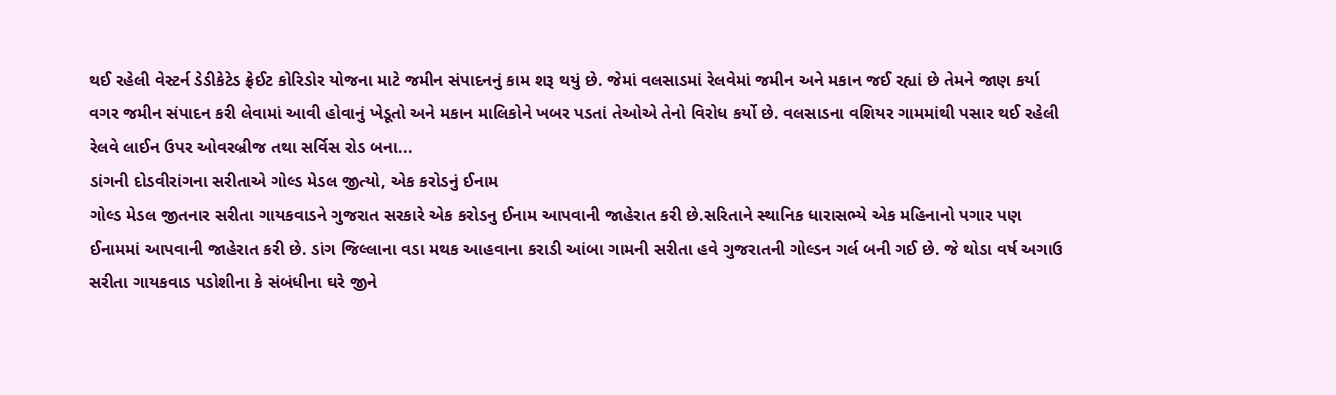થઈ રહેલી વેસ્ટર્ન ડેડીકેટેડ ફ્રેઈટ કોરિડોર યોજના માટે જમીન સંપાદનનું કામ શરૂ થયું છે. જેમાં વલસાડમાં રેલવેમાં જમીન અને મકાન જઈ રહ્યાં છે તેમને જાણ કર્યા વગર જમીન સંપાદન કરી લેવામાં આવી હોવાનું ખેડૂતો અને મકાન માલિકોને ખબર પડતાં તેઓએ તેનો વિરોધ કર્યો છે. વલસાડના વશિયર ગામમાંથી પસાર થઈ રહેલી રેલવે લાઈન ઉપર ઓવરબ્રીજ તથા સર્વિસ રોડ બના...
ડાંગની દોડવીરાંગના સરીતાએ ગોલ્ડ મેડલ જીત્યો, એક કરોડનું ઈનામ
ગોલ્ડ મેડલ જીતનાર સરીતા ગાયકવાડને ગુજરાત સરકારે એક કરોડનુ ઈનામ આપવાની જાહેરાત કરી છે.સરિતાને સ્થાનિક ધારાસભ્યે એક મહિનાનો પગાર પણ ઈનામમાં આપવાની જાહેરાત કરી છે. ડાંગ જિલ્લાના વડા મથક આહવાના કરાડી આંબા ગામની સરીતા હવે ગુજરાતની ગોલ્ડન ગર્લ બની ગઈ છે. જે થોડા વર્ષ અગાઉ સરીતા ગાયકવાડ પડોશીના કે સંબંધીના ઘરે જીને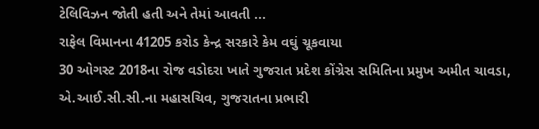ટેલિવિઝન જોતી હતી અને તેમાં આવતી ...
રાફેલ વિમાનના 41205 કરોડ કેન્દ્ર સરકારે કેમ વઘું ચૂકવાયા
30 ઓગસ્ટ 2018ના રોજ વડોદરા ખાતે ગુજરાત પ્રદેશ કોંગ્રેસ સમિતિના પ્રમુખ અમીત ચાવડા, એ.આઈ.સી.સી.ના મહાસચિવ, ગુજરાતના પ્રભારી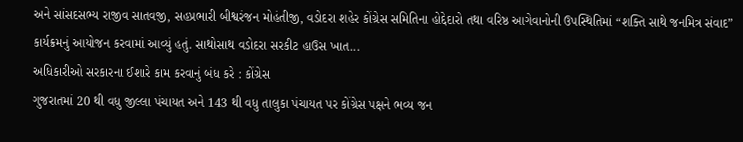અને સાંસદસભ્ય રાજીવ સાતવજી, સહપ્રભારી બીશ્વરંજન મોહંતીજી, વડોદરા શહેર કોંગ્રેસ સમિતિના હોદ્દેદારો તથા વરિષ્ઠ આગેવાનોની ઉપસ્થિતિમાં “શક્તિ સાથે જનમિત્ર સંવાદ” કાર્યક્રમનું આયોજન કરવામાં આવ્યું હતું. સાથોસાથ વડોદરા સરકીટ હાઉસ ખાત...
અધિકારીઓ સરકારના ઈશારે કામ કરવાનું બંધ કરે : કોંગ્રેસ
ગુજરાતમાં 20 થી વધુ જીલ્લા પંચાયત અને 143 થી વધુ તાલુકા પંચાયત પર કોંગ્રેસ પક્ષને ભવ્ય જન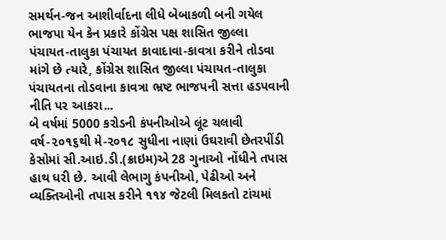સમર્થન-જન આશીર્વાદના લીધે બેબાકળી બની ગયેલ ભાજપા યેન કેન પ્રકારે કોંગ્રેસ પક્ષ શાસિત જીલ્લા પંચાયત-તાલુકા પંચાયત કાવાદાવા-કાવત્રા કરીને તોડવા માંગે છે ત્યારે, કોંગ્રેસ શાસિત જીલ્લા પંચાયત-તાલુકા પંચાયતના તોડવાના કાવત્રા ભ્રષ્ટ ભાજપની સત્તા હડપવાની નીતિ પર આકરા...
બે વર્ષમાં 5000 કરોડની કંપનીઓએ લૂંટ ચલાવી
વર્ષ-૨૦૧૬થી મે-૨૦૧૮ સુધીના નાણાં ઉઘરાવી છેતરપીંડી કેસોમાં સી.આઇ.ડી.(ક્રાઇમ)એ 28 ગુનાઓ નોંધીને તપાસ હાથ ધરી છે. આવી લેભાગુ કંપનીઓ, પેઢીઓ અને વ્યક્તિઓની તપાસ કરીને ૧૧૪ જેટલી મિલકતો ટાંચમાં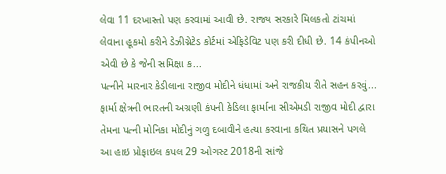લેવા 11 દરખાસ્તો પણ કરવામાં આવી છે. રાજ્ય સરકારે મિલકતો ટાંચમાં લેવાના હૂકમો કરીને ડેઝીગ્નેટેડ કોર્ટમાં એફિડેવિટ પણ કરી દીધી છે. 14 કંપીનઓ એવી છે કે જેની સમિક્ષા ક...
પત્નીને મારનાર કેડીલાના રાજીવ મોદીને ધંધામાં અને રાજકીય રીતે સહન કરવું...
ફાર્મા ક્ષેત્રની ભારતની અગ્રણી કંપની કેડિલા ફાર્માના સીએમડી રાજીવ મોદી દ્વારા તેમના પત્ની મોનિકા મોદીનું ગળુ દબાવીને હત્યા કરવાના કથિત પ્રયાસને પગલે આ હાઇ પ્રોફાઇલ કપલ 29 ઓગસ્ટ 2018ની સાંજે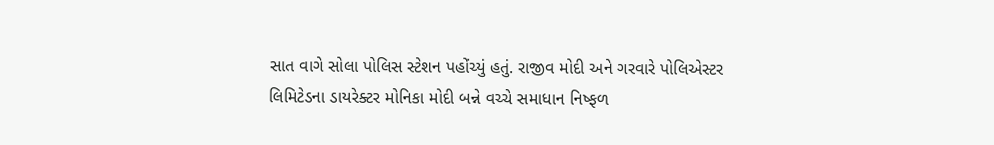સાત વાગે સોલા પોલિસ સ્ટેશન પહોંચ્યું હતું. રાજીવ મોદી અને ગરવારે પોલિએસ્ટર લિમિટેડના ડાયરેક્ટર મોનિકા મોદી બન્ને વચ્ચે સમાધાન નિષ્ફળ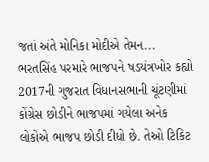જતાં અંતે મોનિકા મોદીએ તેમન...
ભરતસિંહ પરમારે ભાજપને ષડયંત્રખોર કહ્યો
2017ની ગુજરાત વિધાનસભાની ચૂંટણીમાં કોંગ્રેસ છોડીને ભાજપમાં ગયેલા અનેક લોકોએ ભાજપ છોડી દીધો છે. તેઓ ટિકિટ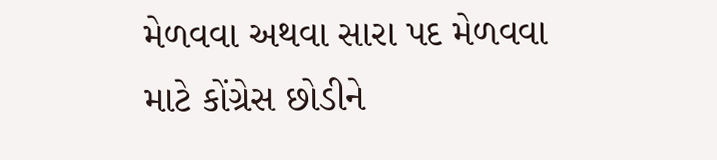મેળવવા અથવા સારા પદ મેળવવા માટે કોંગ્રેસ છોડીને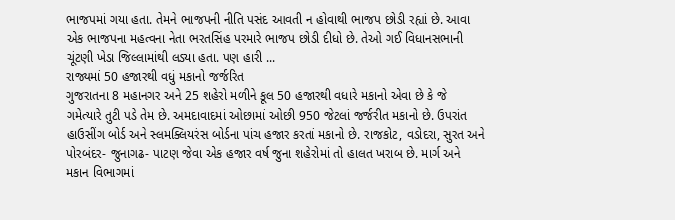ભાજપમાં ગયા હતા. તેમને ભાજપની નીતિ પસંદ આવતી ન હોવાથી ભાજપ છોડી રહ્યાં છે. આવા એક ભાજપના મહત્વના નેતા ભરતસિંહ પરમારે ભાજપ છોડી દીધો છે. તેઓ ગઈ વિધાનસભાની ચૂંટણી ખેડા જિલ્લામાંથી લડ્યા હતા. પણ હારી ...
રાજ્યમાં 50 હજારથી વધું મકાનો જર્જરિત
ગુજરાતના 8 મહાનગર અને 25 શહેરો મળીને કૂલ 50 હજારથી વધારે મકાનો એવા છે કે જે ગમેત્યારે તુટી પડે તેમ છે. અમદાવાદમાં ઓછામાં ઓછી 950 જેટલાં જર્જરીત મકાનો છે. ઉપરાંત હાઉસીંગ બોર્ડ અને સ્લમક્લિયરંસ બોર્ડના પાંચ હજાર કરતાં મકાનો છે. રાજકોટ, વડોદરા, સુરત અને પોરબંદર- જુનાગઢ- પાટણ જેવા એક હજાર વર્ષ જુના શહેરોમાં તો હાલત ખરાબ છે. માર્ગ અને મકાન વિભાગમાં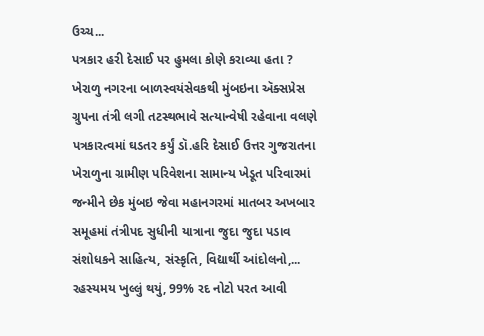ઉચ્ચ...
પત્રકાર હરી દેસાઈ પર હુમલા કોણે કરાવ્યા હતા ?
ખેરાળુ નગરના બાળસ્વયંસેવકથી મુંબઇના ઍક્સપ્રેસ ગ્રુપના તંત્રી લગી તટસ્થભાવે સત્યાન્વેષી રહેવાના વલણે પત્રકારત્વમાં ઘડતર કર્યું ડૉ.હરિ દેસાઈ ઉત્તર ગુજરાતના ખેરાળુના ગ્રામીણ પરિવેશના સામાન્ય ખેડૂત પરિવારમાં જન્મીને છેક મુંબઇ જેવા મહાનગરમાં માતબર અખબાર સમૂહમાં તંત્રીપદ સુધીની યાત્રાના જુદા જુદા પડાવ સંશોધકને સાહિત્ય, સંસ્કૃતિ, વિદ્યાર્થી આંદોલનો,...
રહસ્યમય ખુલ્લું થયું, 99% રદ નોટો પરત આવી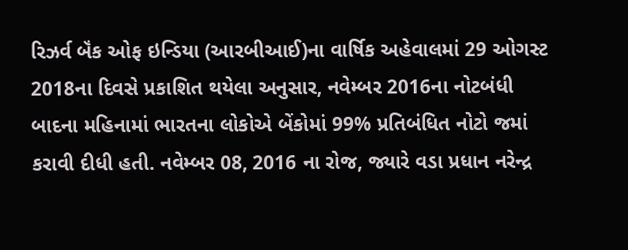રિઝર્વ બૅંક ઓફ ઇન્ડિયા (આરબીઆઈ)ના વાર્ષિક અહેવાલમાં 29 ઓગસ્ટ 2018ના દિવસે પ્રકાશિત થયેલા અનુસાર, નવેમ્બર 2016ના નોટબંધી બાદના મહિનામાં ભારતના લોકોએ બેંકોમાં 99% પ્રતિબંધિત નોટો જમાં કરાવી દીધી હતી. નવેમ્બર 08, 2016 ના રોજ, જ્યારે વડા પ્રધાન નરેન્દ્ર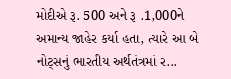મોદીએ રૂ. 500 અને રૂ .1,000ને અમાન્ય જાહેર કર્યા હતા, ત્યારે આ બે નોટ્સનું ભારતીય અર્થતંત્રમાં ર...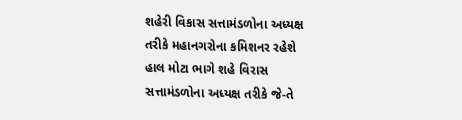શહેરી વિકાસ સત્તામંડળોના અધ્યક્ષ તરીકે મહાનગરોના કમિશનર રહેશે
હાલ મોટા ભાગે શહે વિરાસ સત્તામંડળોના અધ્યક્ષ તરીકે જે-તે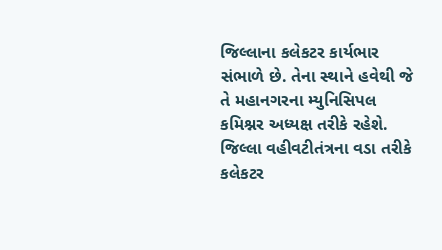જિલ્લાના કલેકટર કાર્યભાર સંભાળે છે. તેના સ્થાને હવેથી જે તે મહાનગરના મ્યુનિસિપલ કમિશ્નર અધ્યક્ષ તરીકે રહેશે. જિલ્લા વહીવટીતંત્રના વડા તરીકે કલેકટર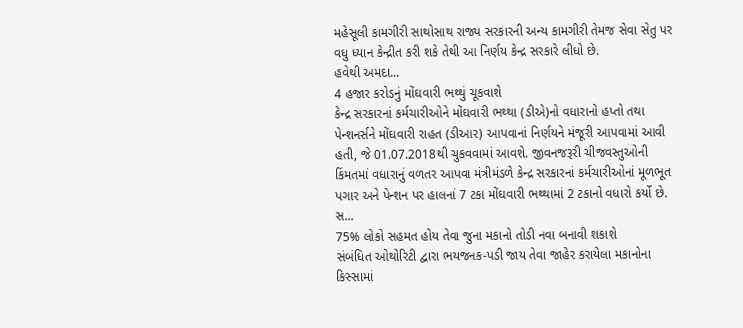મહેસૂલી કામગીરી સાથોસાથ રાજ્ય સરકારની અન્ય કામગીરી તેમજ સેવા સેતુ પર વધુ ધ્યાન કેન્દ્રીત કરી શકે તેથી આ નિર્ણય કેન્દ્ર સરકારે લીધો છે.
હવેથી અમદા...
4 હજાર કરોડનું મોંઘવારી ભથ્થું ચૂકવાશે
કેન્દ્ર સરકારનાં કર્મચારીઓને મોંઘવારી ભથ્થા (ડીએ)નો વધારાનો હપ્તો તથા પેન્શનર્સને મોંઘવારી રાહત (ડીઆર) આપવાનાં નિર્ણયને મંજૂરી આપવામાં આવી હતી, જે 01.07.2018થી ચુકવવામાં આવશે. જીવનજરૂરી ચીજવસ્તુઓની કિંમતમાં વધારાનું વળતર આપવા મંત્રીમંડળે કેન્દ્ર સરકારનાં કર્મચારીઓનાં મૂળભૂત પગાર અને પેન્શન પર હાલનાં 7 ટકા મોંઘવારી ભથ્થામાં 2 ટકાનો વધારો કર્યો છે. સ...
75% લોકો સહમત હોય તેવા જુના મકાનો તોડી નવા બનાવી શકાશે
સંબંધિત ઓથોરિટી દ્વારા ભયજનક-પડી જાય તેવા જાહેર કરાયેલા મકાનોના કિસ્સામાં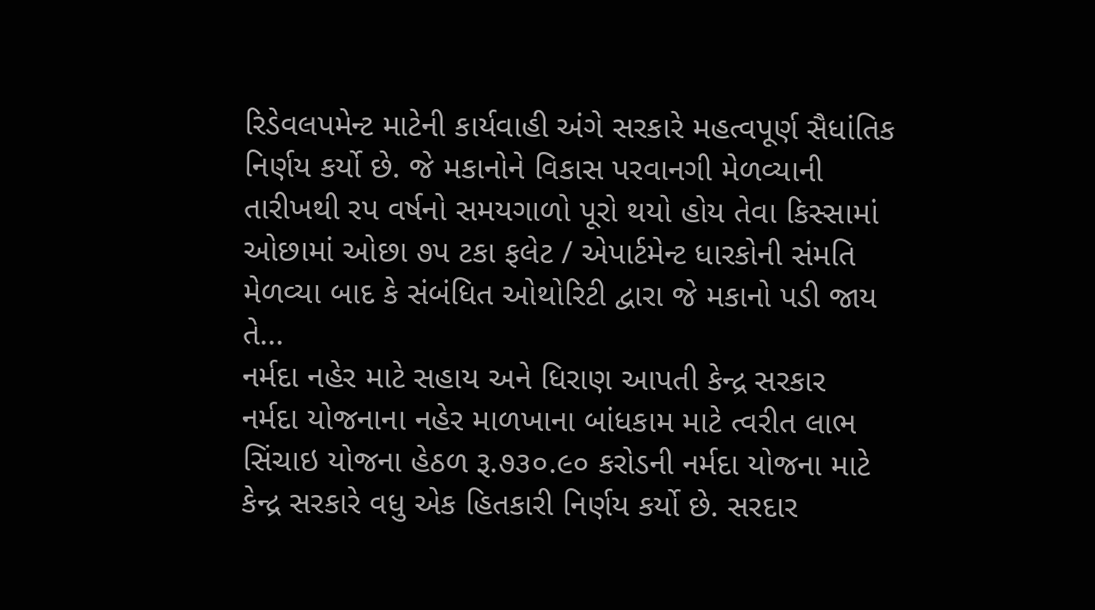રિડેવલપમેન્ટ માટેની કાર્યવાહી અંગે સરકારે મહત્વપૂર્ણ સૈધાંતિક નિર્ણય કર્યો છે. જે મકાનોને વિકાસ પરવાનગી મેળવ્યાની તારીખથી રપ વર્ષનો સમયગાળો પૂરો થયો હોય તેવા કિસ્સામાં ઓછામાં ઓછા ૭પ ટકા ફલેટ / એપાર્ટમેન્ટ ધારકોની સંમતિ મેળવ્યા બાદ કે સંબંધિત ઓથોરિટી દ્વારા જે મકાનો પડી જાય તે...
નર્મદા નહેર માટે સહાય અને ધિરાણ આપતી કેન્દ્ર સરકાર
નર્મદા યોજનાના નહેર માળખાના બાંધકામ માટે ત્વરીત લાભ સિંચાઇ યોજના હેઠળ રૂ.૭૩૦.૯૦ કરોડની નર્મદા યોજના માટે કેન્દ્ર સરકારે વધુ એક હિતકારી નિર્ણય કર્યો છે. સરદાર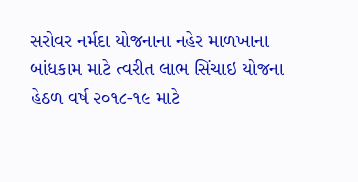સરોવર નર્મદા યોજનાના નહેર માળખાના બાંધકામ માટે ત્વરીત લાભ સિંચાઇ યોજના હેઠળ વર્ષ ૨૦૧૮-૧૯ માટે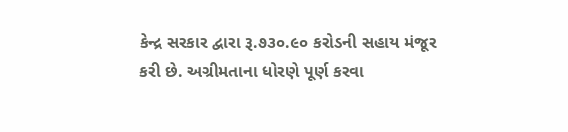કેન્દ્ર સરકાર દ્વારા રૂ.૭૩૦.૯૦ કરોડની સહાય મંજૂર કરી છે. અગ્રીમતાના ધોરણે પૂર્ણ કરવા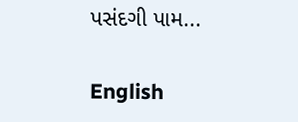પસંદગી પામ...

English